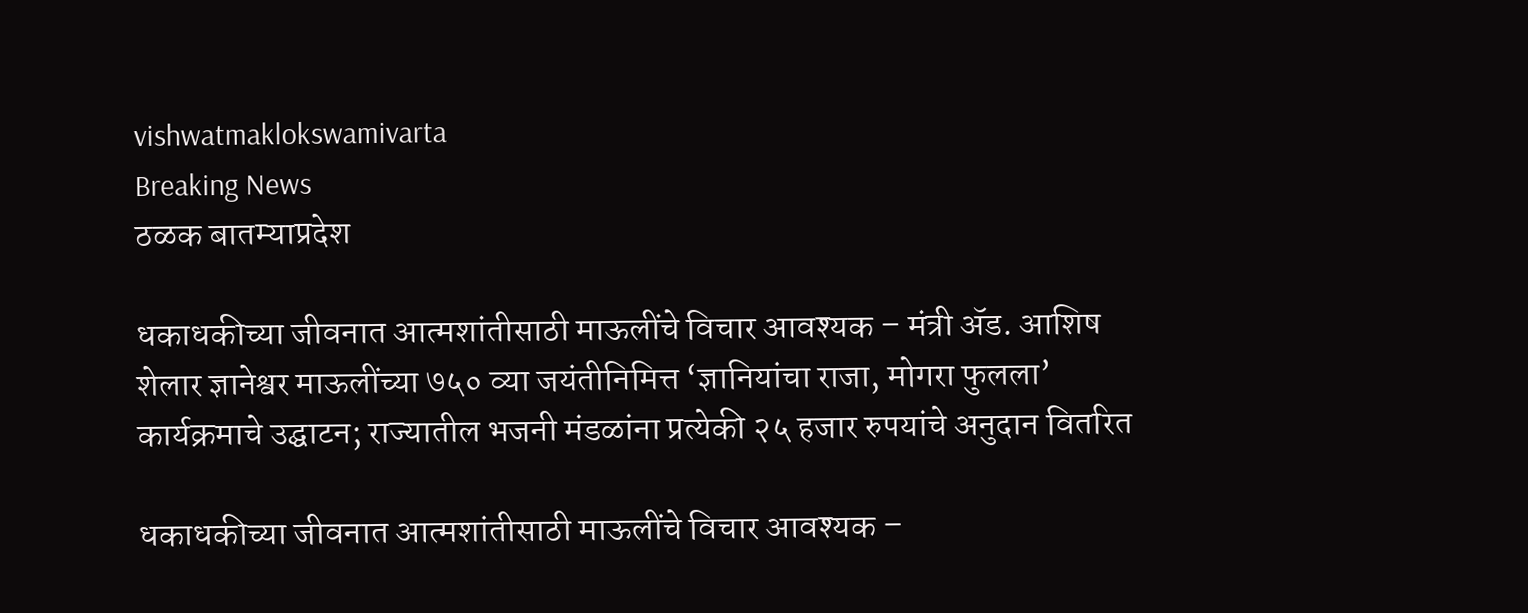vishwatmaklokswamivarta
Breaking News
ठळक बातम्याप्रदेश

धकाधकीच्या जीवनात आत्मशांतीसाठी माऊलींचे विचार आवश्यक – मंत्री ॲड. आशिष शेलार ज्ञानेश्वर माऊलींच्या ७५० व्या जयंतीनिमित्त ‘ज्ञानियांचा राजा, मोगरा फुलला’ कार्यक्रमाचे उद्घाटन; राज्यातील भजनी मंडळांना प्रत्येकी २५ हजार रुपयांचे अनुदान वितरित

धकाधकीच्या जीवनात आत्मशांतीसाठी माऊलींचे विचार आवश्यक –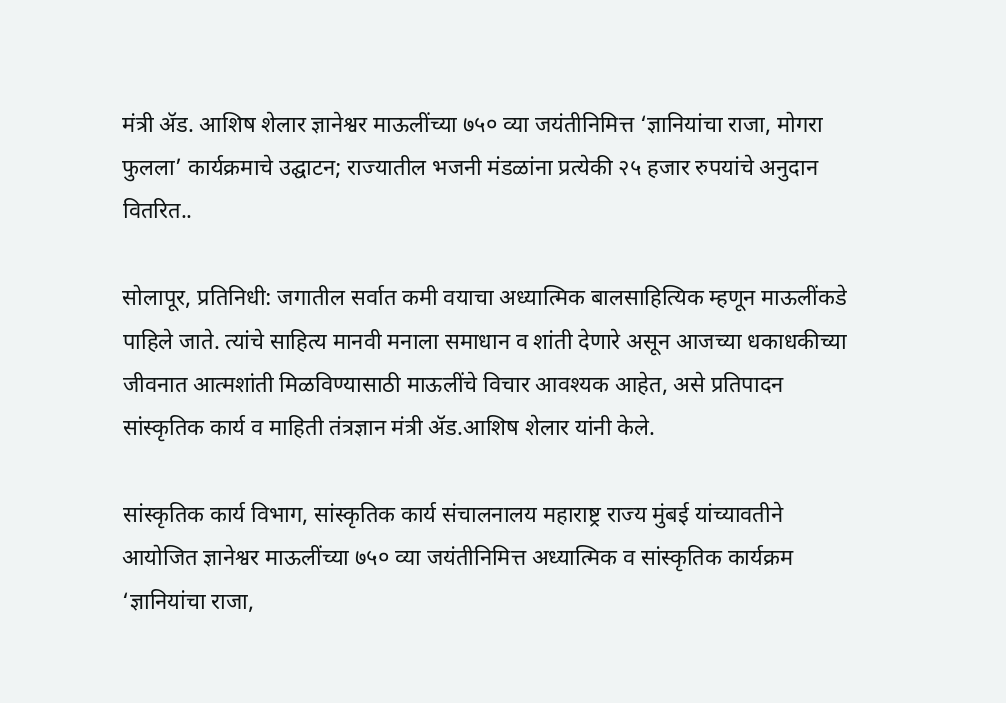मंत्री ॲड. आशिष शेलार ज्ञानेश्वर माऊलींच्या ७५० व्या जयंतीनिमित्त ‘ज्ञानियांचा राजा, मोगरा फुलला’ कार्यक्रमाचे उद्घाटन; राज्यातील भजनी मंडळांना प्रत्येकी २५ हजार रुपयांचे अनुदान वितरित..

सोलापूर, प्रतिनिधी: जगातील सर्वात कमी वयाचा अध्यात्मिक बालसाहित्यिक म्हणून माऊलींकडे पाहिले जाते. त्यांचे साहित्य मानवी मनाला समाधान व शांती देणारे असून आजच्या धकाधकीच्या जीवनात आत्मशांती मिळविण्यासाठी माऊलींचे विचार आवश्यक आहेत, असे प्रतिपादन सांस्कृतिक कार्य व माहिती तंत्रज्ञान मंत्री ॲड.आशिष शेलार यांनी केले.

सांस्कृतिक कार्य विभाग, सांस्कृतिक कार्य संचालनालय महाराष्ट्र राज्य मुंबई यांच्यावतीने आयोजित ज्ञानेश्वर माऊलींच्या ७५० व्या जयंतीनिमित्त अध्यात्मिक व सांस्कृतिक कार्यक्रम ‘ज्ञानियांचा राजा,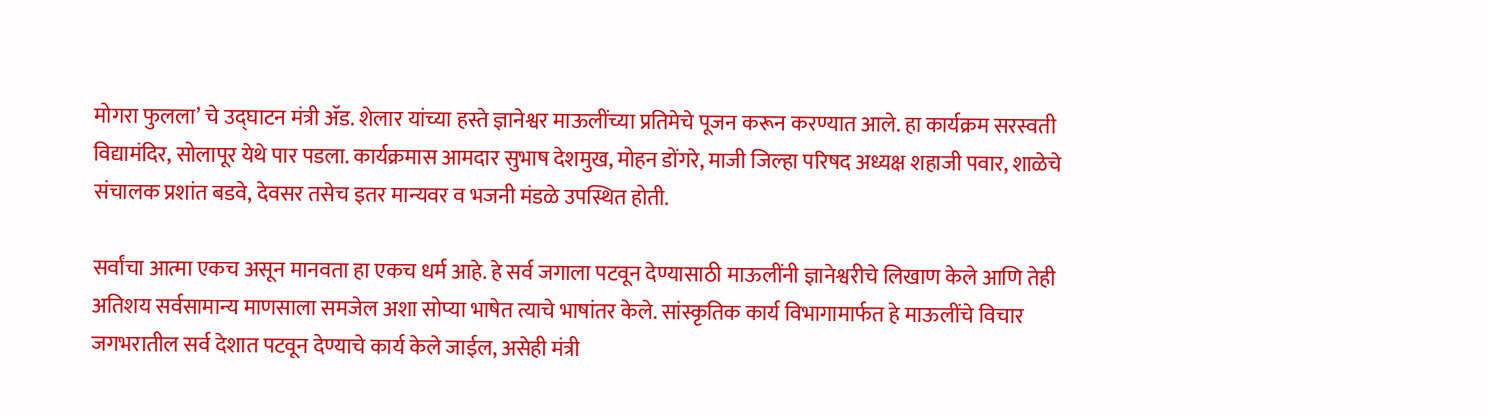मोगरा फुलला’ चे उद्घाटन मंत्री ॲड. शेलार यांच्या हस्ते ज्ञानेश्वर माऊलींच्या प्रतिमेचे पूजन करून करण्यात आले. हा कार्यक्रम सरस्वती विद्यामंदिर, सोलापूर येथे पार पडला. कार्यक्रमास आमदार सुभाष देशमुख, मोहन डोंगरे, माजी जिल्हा परिषद अध्यक्ष शहाजी पवार, शाळेचे संचालक प्रशांत बडवे, देवसर तसेच इतर मान्यवर व भजनी मंडळे उपस्थित होती.

सर्वांचा आत्मा एकच असून मानवता हा एकच धर्म आहे. हे सर्व जगाला पटवून देण्यासाठी माऊलींनी ज्ञानेश्वरीचे लिखाण केले आणि तेही अतिशय सर्वसामान्य माणसाला समजेल अशा सोप्या भाषेत त्याचे भाषांतर केले. सांस्कृतिक कार्य विभागामार्फत हे माऊलींचे विचार जगभरातील सर्व देशात पटवून देण्याचे कार्य केले जाईल, असेही मंत्री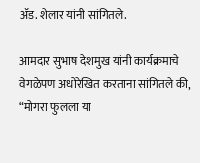ॲड. शेलार यांनी सांगितले.

आमदार सुभाष देशमुख यांनी कार्यक्रमाचे वेगळेपण अधोरेखित करताना सांगितले की, “मोगरा फुलला या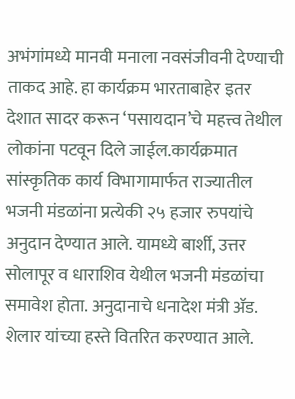अभंगांमध्ये मानवी मनाला नवसंजीवनी देण्याची ताकद आहे. हा कार्यक्रम भारताबाहेर इतर देशात सादर करून ‘पसायदान’चे महत्त्व तेथील लोकांना पटवून दिले जाईल.कार्यक्रमात सांस्कृतिक कार्य विभागामार्फत राज्यातील भजनी मंडळांना प्रत्येकी २५ हजार रुपयांचे अनुदान देण्यात आले. यामध्ये बार्शी, उत्तर सोलापूर व धाराशिव येथील भजनी मंडळांचा समावेश होता. अनुदानाचे धनादेश मंत्री ॲड. शेलार यांच्या हस्ते वितरित करण्यात आले.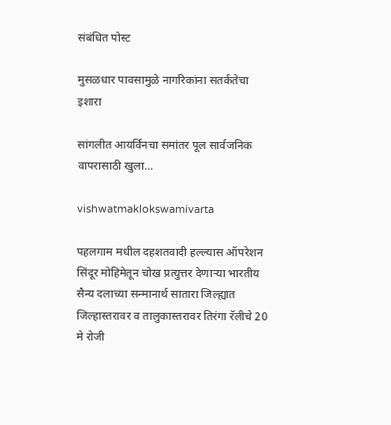संबंधित पोस्ट

मुसळधार पावसामुळे नागरिकांना सतर्कतेचा इशारा

सांगलीत आयर्विनचा समांतर पूल सार्वजनिक वापरासाठी खुला…

vishwatmaklokswamivarta

पहलगाम मधील दहशतवादी हल्ल्यास ऑपरेशन सिंदूर मोहिमेतून चोख प्रत्युत्तर देणाऱ्या भारतीय सैन्य दलाच्या सन्मानार्थ सातारा जिल्ह्यात जिल्हास्तरावर व तालुकास्तरावर तिरंगा रॅलीचे 20 मे रोजी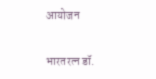आयोजन

भारतरत्न डॉ.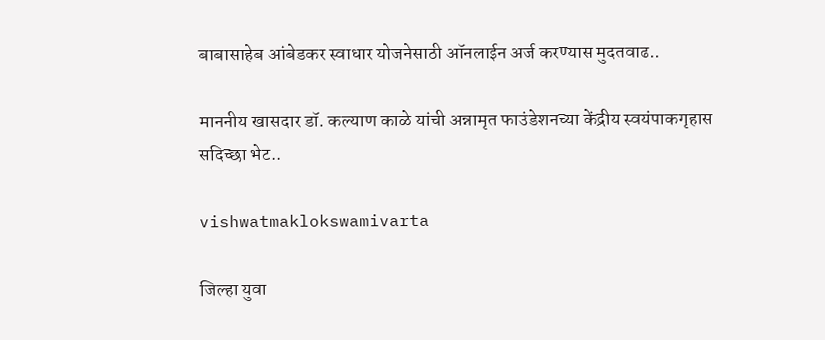बाबासाहेब आंबेडकर स्वाधार योजनेसाठी ऑनलाईन अर्ज करण्यास मुदतवाढ..

माननीय खासदार डॉ. कल्याण काळे यांची अन्नामृत फाउंडेशनच्या केंद्रीय स्वयंपाकगृहास सदिच्छा भेट..

vishwatmaklokswamivarta

जिल्हा युवा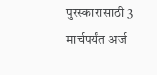पुरस्कारासाठी 3 मार्चपर्यंत अर्ज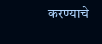करण्याचे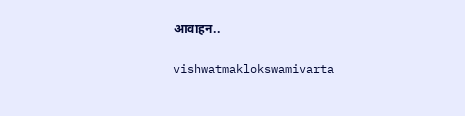आवाहन..

vishwatmaklokswamivarta